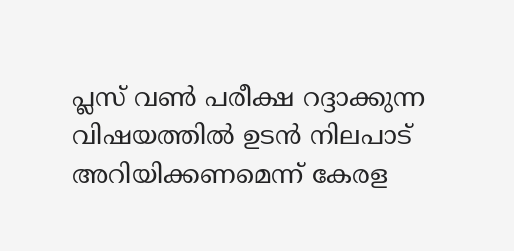പ്ലസ് വൺ പരീക്ഷ റദ്ദാക്കുന്ന വിഷയത്തിൽ ഉടൻ നിലപാട് അറിയിക്കണമെന്ന് കേരള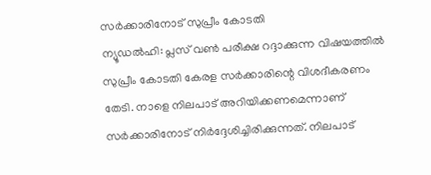സർക്കാരിനോട് സുപ്രീം കോടതി
ന്യൂഡൽഹി: പ്ലസ് വൺ പരീക്ഷ റദ്ദാക്കുന്ന വിഷയത്തിൽ സുപ്രീം കോടതി കേരള സർക്കാരിന്റെ വിശദീകരണം തേടി. നാളെ നിലപാട് അറിയിക്കണമെന്നാണ് സർക്കാരിനോട് നിർദ്ദേശിച്ചിരിക്കുന്നത്. നിലപാട്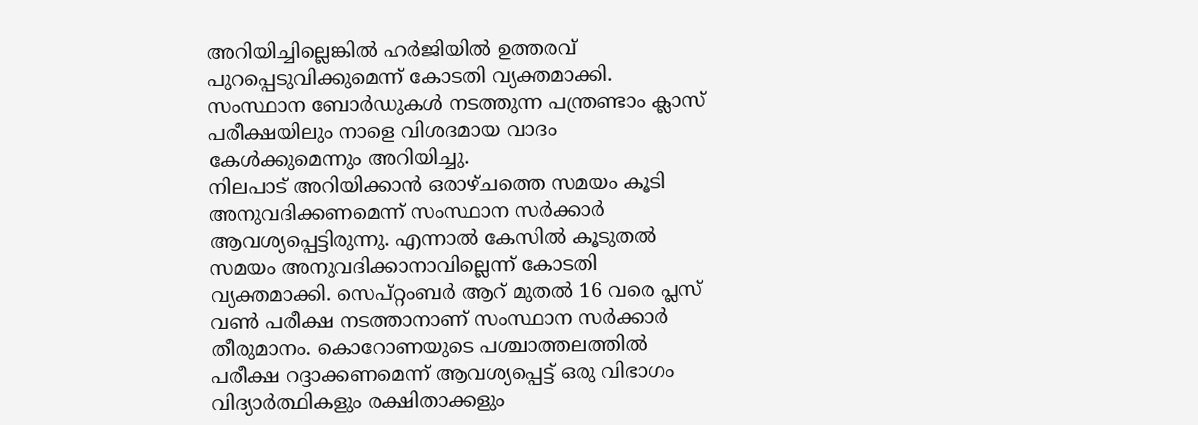അറിയിച്ചില്ലെങ്കിൽ ഹർജിയിൽ ഉത്തരവ് പുറപ്പെടുവിക്കുമെന്ന് കോടതി വ്യക്തമാക്കി. സംസ്ഥാന ബോർഡുകൾ നടത്തുന്ന പന്ത്രണ്ടാം ക്ലാസ് പരീക്ഷയിലും നാളെ വിശദമായ വാദം കേൾക്കുമെന്നും അറിയിച്ചു.
നിലപാട് അറിയിക്കാൻ ഒരാഴ്ചത്തെ സമയം കൂടി അനുവദിക്കണമെന്ന് സംസ്ഥാന സർക്കാർ ആവശ്യപ്പെട്ടിരുന്നു. എന്നാൽ കേസിൽ കൂടുതൽ സമയം അനുവദിക്കാനാവില്ലെന്ന് കോടതി വ്യക്തമാക്കി. സെപ്റ്റംബർ ആറ് മുതൽ 16 വരെ പ്ലസ് വൺ പരീക്ഷ നടത്താനാണ് സംസ്ഥാന സർക്കാർ തീരുമാനം. കൊറോണയുടെ പശ്ചാത്തലത്തിൽ പരീക്ഷ റദ്ദാക്കണമെന്ന് ആവശ്യപ്പെട്ട് ഒരു വിഭാഗം വിദ്യാർത്ഥികളും രക്ഷിതാക്കളും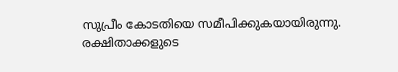സുപ്രീം കോടതിയെ സമീപിക്കുകയായിരുന്നു.
രക്ഷിതാക്കളുടെ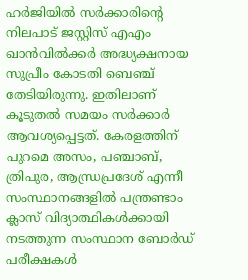ഹർജിയിൽ സർക്കാരിന്റെ നിലപാട് ജസ്റ്റിസ് എഎം ഖാൻവിൽക്കർ അദ്ധ്യക്ഷനായ സുപ്രീം കോടതി ബെഞ്ച് തേടിയിരുന്നു. ഇതിലാണ് കൂടുതൽ സമയം സർക്കാർ ആവശ്യപ്പെട്ടത്. കേരളത്തിന് പുറമെ അസം, പഞ്ചാബ്, ത്രിപുര, ആന്ധ്രപ്രദേശ് എന്നീ സംസ്ഥാനങ്ങളിൽ പന്ത്രണ്ടാം ക്ലാസ് വിദ്യാത്ഥികൾക്കായി നടത്തുന്ന സംസ്ഥാന ബോർഡ് പരീക്ഷകൾ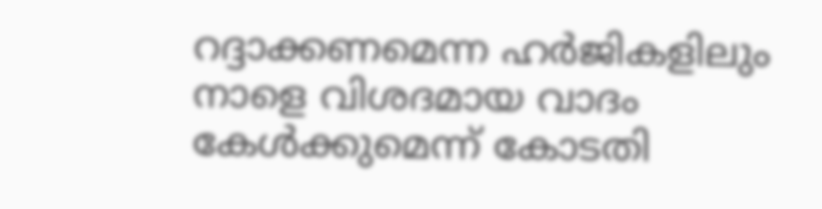റദ്ദാക്കണമെന്ന ഹർജികളിലും നാളെ വിശദമായ വാദം കേൾക്കുമെന്ന് കോടതി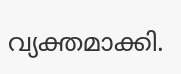വ്യക്തമാക്കി.